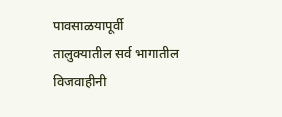पावसाळयापूर्वी तालुक्यातील सर्व भागातील विजवाहीनी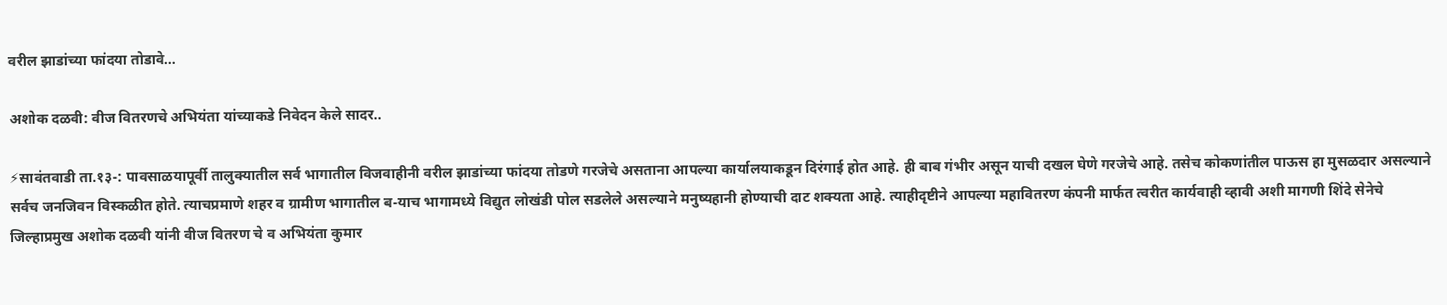वरील झाडांच्या फांदया तोडावे…

अशोक दळवी: वीज वितरणचे अभियंता यांच्याकडे निवेदन केले सादर..

⚡सावंतवाडी ता.१३-: पावसाळयापूर्वी तालुक्यातील सर्व भागातील विजवाहीनी वरील झाडांच्या फांदया तोडणे गरजेचे असताना आपल्या कार्यालयाकडून दिरंगाई होत आहे. ही बाब गंभीर असून याची दखल घेणे गरजेचे आहे. तसेच कोकणांतील पाऊस हा मुसळदार असल्याने सर्वच जनजिवन विस्कळीत होते. त्याचप्रमाणे शहर व ग्रामीण भागातील ब-याच भागामध्ये विद्युत लोखंडी पोल सडलेले असल्याने मनुष्यहानी होण्याची दाट शक्यता आहे. त्याहीदृष्टीने आपल्या महावितरण कंपनी मार्फत त्वरीत कार्यवाही व्हावी अशी मागणी शिंदे सेनेचे जिल्हाप्रमुख अशोक दळवी यांनी वीज वितरण चे व अभियंता कुमार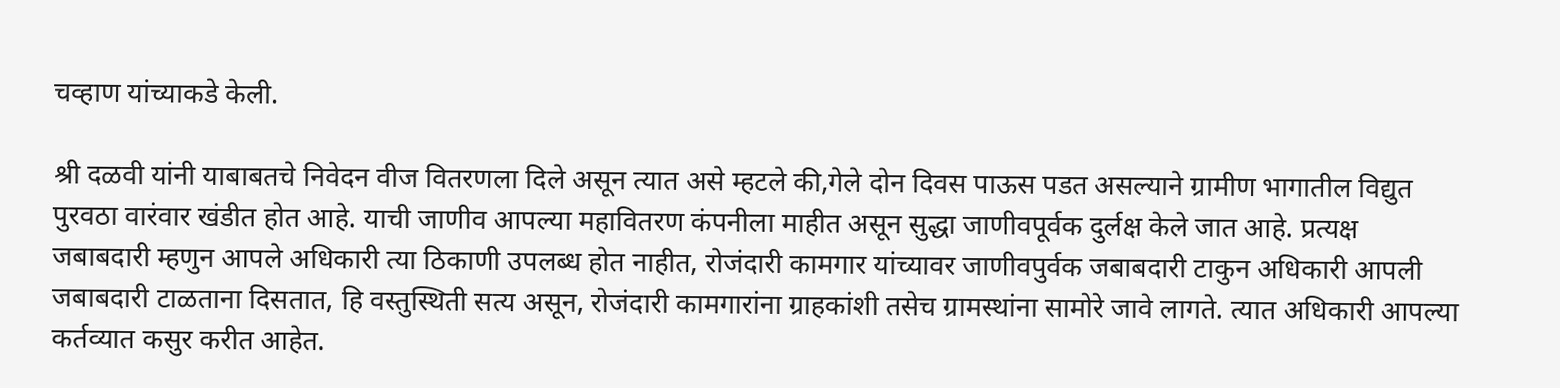चव्हाण यांच्याकडे केली.

श्री दळवी यांनी याबाबतचे निवेदन वीज वितरणला दिले असून त्यात असे म्हटले की,गेले दोन दिवस पाऊस पडत असल्याने ग्रामीण भागातील विद्युत पुरवठा वारंवार खंडीत होत आहे. याची जाणीव आपल्या महावितरण कंपनीला माहीत असून सुद्धा जाणीवपूर्वक दुर्लक्ष केले जात आहे. प्रत्यक्ष जबाबदारी म्हणुन आपले अधिकारी त्या ठिकाणी उपलब्ध होत नाहीत, रोजंदारी कामगार यांच्यावर जाणीवपुर्वक जबाबदारी टाकुन अधिकारी आपली जबाबदारी टाळताना दिसतात, हि वस्तुस्थिती सत्य असून, रोजंदारी कामगारांना ग्राहकांशी तसेच ग्रामस्थांना सामोरे जावे लागते. त्यात अधिकारी आपल्या कर्तव्यात कसुर करीत आहेत.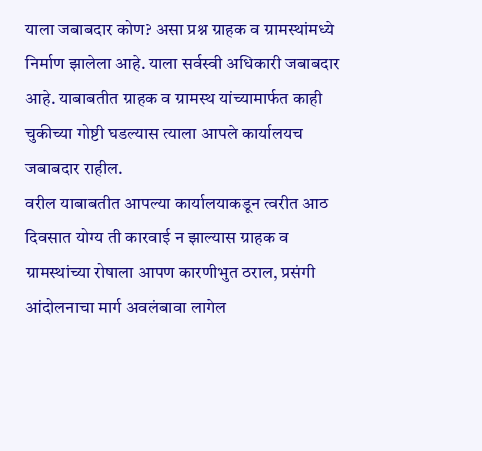याला जबाबदार कोण? असा प्रश्न ग्राहक व ग्रामस्थांमध्ये निर्माण झालेला आहे. याला सर्वस्वी अधिकारी जबाबदार आहे. याबाबतीत ग्राहक व ग्रामस्थ यांच्यामार्फत काही चुकीच्या गोष्टी घडल्यास त्याला आपले कार्यालयच जबाबदार राहील.
वरील याबाबतीत आपल्या कार्यालयाकडून त्वरीत आठ दिवसात योग्य ती कारवाई न झाल्यास ग्राहक व ग्रामस्थांच्या रोषाला आपण कारणीभुत ठराल, प्रसंगी आंदोलनाचा मार्ग अवलंबावा लागेल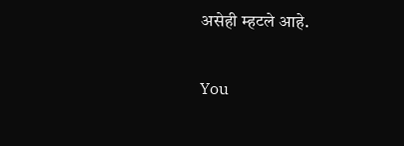असेही म्हटले आहे.

You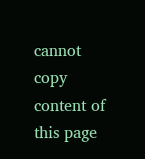cannot copy content of this page